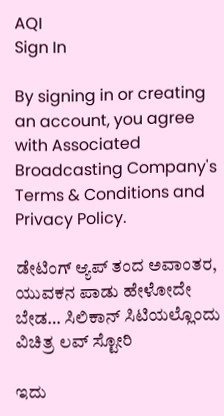AQI
Sign In

By signing in or creating an account, you agree with Associated Broadcasting Company's Terms & Conditions and Privacy Policy.

ಡೇಟಿಂಗ್ ಆ್ಯಪ್ ತಂದ ಅವಾಂತರ, ಯುವಕನ ಪಾಡು ಹೇಳೋದೇ ಬೇಡ… ಸಿಲಿಕಾನ್ ಸಿಟಿಯಲ್ಲೊಂದು ವಿಚಿತ್ರ ಲವ್ ಸ್ಟೋರಿ

ಇದು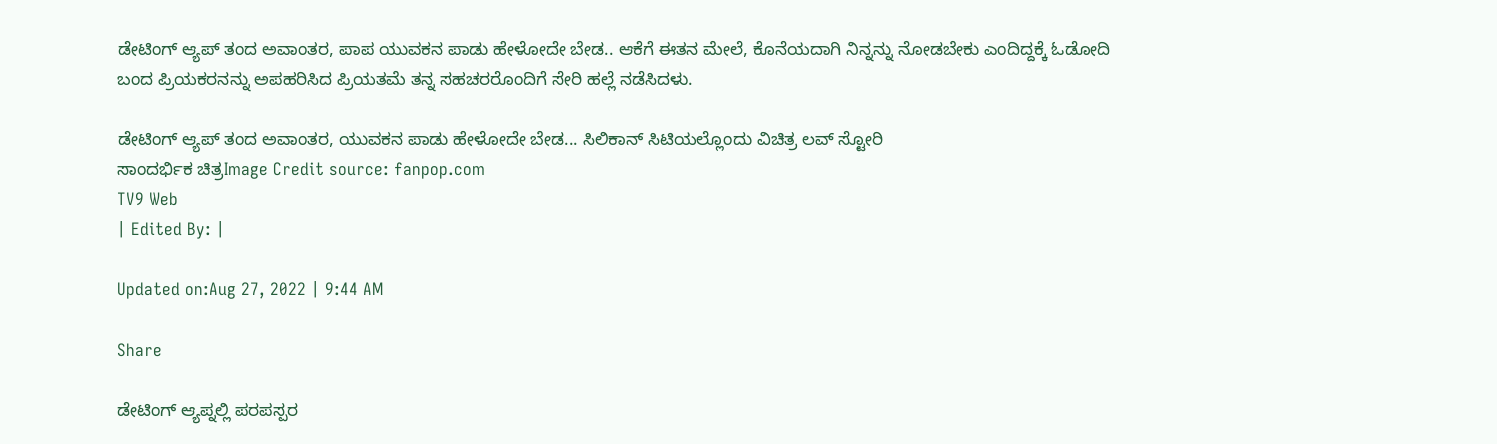ಡೇಟಿಂಗ್ ಆ್ಯಪ್ ತಂದ ಅವಾಂತರ, ಪಾಪ ಯುವಕನ ಪಾಡು ಹೇಳೋದೇ ಬೇಡ.. ಆಕೆಗೆ ಈತನ ಮೇಲೆ, ಕೊನೆಯದಾಗಿ ನಿನ್ನನ್ನು ನೋಡಬೇಕು ಎಂದಿದ್ದಕ್ಕೆ ಓಡೋದಿ ಬಂದ ಪ್ರಿಯಕರನನ್ನು ಅಪಹರಿಸಿದ ಪ್ರಿಯತಮೆ ತನ್ನ ಸಹಚರರೊಂದಿಗೆ ಸೇರಿ ಹಲ್ಲೆ ನಡೆಸಿದಳು.

ಡೇಟಿಂಗ್ ಆ್ಯಪ್ ತಂದ ಅವಾಂತರ, ಯುವಕನ ಪಾಡು ಹೇಳೋದೇ ಬೇಡ... ಸಿಲಿಕಾನ್ ಸಿಟಿಯಲ್ಲೊಂದು ವಿಚಿತ್ರ ಲವ್ ಸ್ಟೋರಿ
ಸಾಂದರ್ಭಿಕ ಚಿತ್ರImage Credit source: fanpop.com
TV9 Web
| Edited By: |

Updated on:Aug 27, 2022 | 9:44 AM

Share

ಡೇಟಿಂಗ್ ಆ್ಯಪ್ನಲ್ಲಿ ಪರಪಸ್ಪರ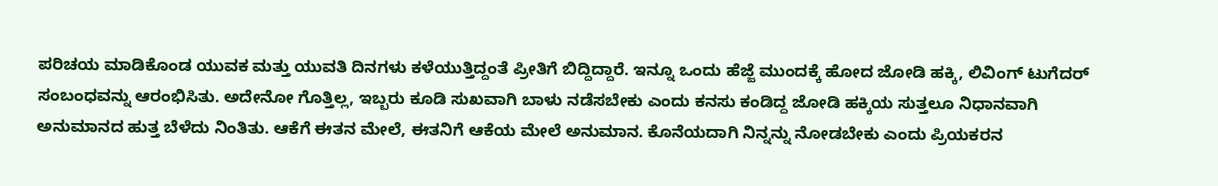ಪರಿಚಯ ಮಾಡಿಕೊಂಡ ಯುವಕ ಮತ್ತು ಯುವತಿ ದಿನಗಳು ಕಳೆಯುತ್ತಿದ್ದಂತೆ ಪ್ರೀತಿಗೆ ಬಿದ್ದಿದ್ದಾರೆ. ಇನ್ನೂ ಒಂದು ಹೆಜ್ಜೆ ಮುಂದಕ್ಕೆ ಹೋದ ಜೋಡಿ ಹಕ್ಕಿ, ಲಿವಿಂಗ್ ಟುಗೆದರ್ ಸಂಬಂಧವನ್ನು ಆರಂಭಿಸಿತು. ಅದೇನೋ ಗೊತ್ತಿಲ್ಲ, ಇಬ್ಬರು ಕೂಡಿ ಸುಖವಾಗಿ ಬಾಳು ನಡೆಸಬೇಕು ಎಂದು ಕನಸು ಕಂಡಿದ್ದ ಜೋಡಿ ಹಕ್ಕಿಯ ಸುತ್ತಲೂ ನಿಧಾನವಾಗಿ ಅನುಮಾನದ ಹುತ್ತ ಬೆಳೆದು ನಿಂತಿತು. ಆಕೆಗೆ ಈತನ ಮೇಲೆ, ಈತನಿಗೆ ಆಕೆಯ ಮೇಲೆ ಅನುಮಾನ. ಕೊನೆಯದಾಗಿ ನಿನ್ನನ್ನು ನೋಡಬೇಕು ಎಂದು ಪ್ರಿಯಕರನ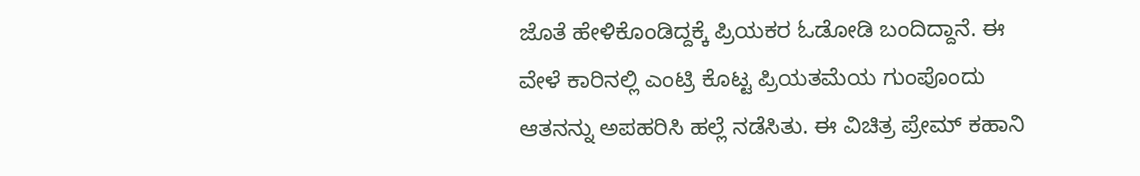ಜೊತೆ ಹೇಳಿಕೊಂಡಿದ್ದಕ್ಕೆ ಪ್ರಿಯಕರ ಓಡೋಡಿ ಬಂದಿದ್ದಾನೆ. ಈ ವೇಳೆ ಕಾರಿನಲ್ಲಿ ಎಂಟ್ರಿ ಕೊಟ್ಟ ಪ್ರಿಯತಮೆಯ ಗುಂಪೊಂದು ಆತನನ್ನು ಅಪಹರಿಸಿ ಹಲ್ಲೆ ನಡೆಸಿತು. ಈ ವಿಚಿತ್ರ ಪ್ರೇಮ್ ಕಹಾನಿ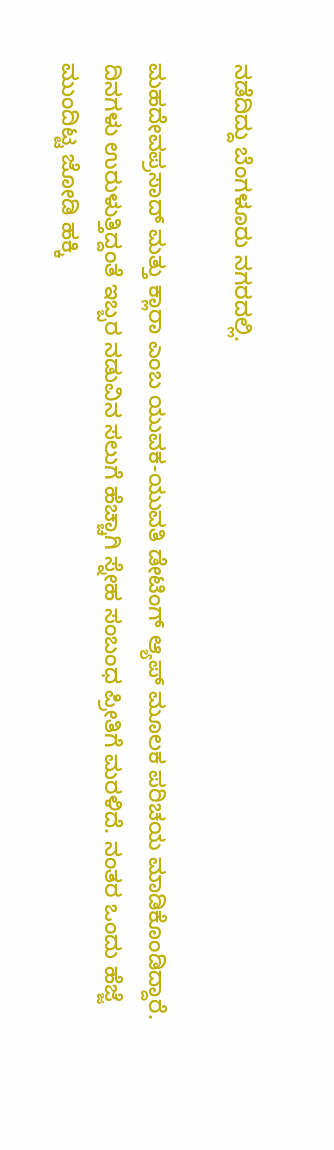ನಡೆದಿದ್ದು ಬೆಂಗಳೂರು ನಗರದಲ್ಲಿ.

ಮಹದೇವಪ್ರಸಾದ್ ಮತ್ತು ಕ್ಲಾರಾ ಎಂಬ ಯುವಕ-ಯುವತಿ ಡೇಟಿಂಗ್ ಆ್ಯಪ್ ಮೂಲಕ ಪರಿಚಯ ಮಾಡಿಕೊಂಡಿದ್ದಾರೆ. ದಿನಗಳು ಉರುಳುತ್ತಿದ್ದಂತೆ ಇಬ್ಬರ ನಡುವಿನ ಸಲುಗೆ ಹೆಚ್ಚಾಗಿ ಸ್ನೇಹ ಸಂಬಂಧ ಪ್ರೀತಿಗೆ ಮರಳಿದೆ. ನಂತರ ಒಂದು ಹೆಜ್ಜೆ ಮುಂದಿಟ್ಟ ಜೋಡಿ ಹಕ್ಕಿ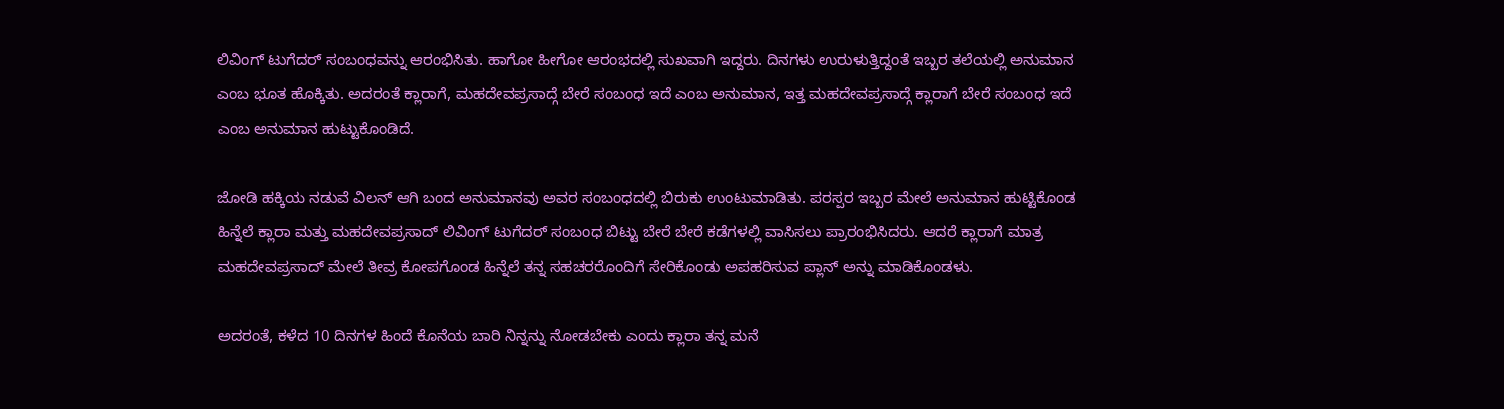ಲಿವಿಂಗ್ ಟುಗೆದರ್ ಸಂಬಂಧವನ್ನು ಆರಂಭಿಸಿತು. ಹಾಗೋ ಹೀಗೋ ಆರಂಭದಲ್ಲಿ ಸುಖವಾಗಿ ಇದ್ದರು. ದಿನಗಳು ಉರುಳುತ್ತಿದ್ದಂತೆ ಇಬ್ಬರ ತಲೆಯಲ್ಲಿ ಅನುಮಾನ ಎಂಬ ಭೂತ ಹೊಕ್ಕಿತು. ಅದರಂತೆ ಕ್ಲಾರಾಗೆ, ಮಹದೇವಪ್ರಸಾದ್ಗೆ ಬೇರೆ ಸಂಬಂಧ ಇದೆ ಎಂಬ ಅನುಮಾನ, ಇತ್ತ ಮಹದೇವಪ್ರಸಾದ್ಗೆ ಕ್ಲಾರಾಗೆ ಬೇರೆ ಸಂಬಂಧ ಇದೆ ಎಂಬ ಅನುಮಾನ ಹುಟ್ಟುಕೊಂಡಿದೆ.

ಜೋಡಿ ಹಕ್ಕಿಯ ನಡುವೆ ವಿಲನ್ ಆಗಿ ಬಂದ ಅನುಮಾನವು ಅವರ ಸಂಬಂಧದಲ್ಲಿ ಬಿರುಕು ಉಂಟುಮಾಡಿತು. ಪರಸ್ಪರ ಇಬ್ಬರ ಮೇಲೆ ಅನುಮಾನ ಹುಟ್ಟಿಕೊಂಡ ಹಿನ್ನೆಲೆ ಕ್ಲಾರಾ ಮತ್ತು ಮಹದೇವಪ್ರಸಾದ್ ಲಿವಿಂಗ್ ಟುಗೆದರ್ ಸಂಬಂಧ ಬಿಟ್ಟು ಬೇರೆ ಬೇರೆ ಕಡೆಗಳಲ್ಲಿ ವಾಸಿಸಲು ಪ್ರಾರಂಭಿಸಿದರು. ಆದರೆ ಕ್ಲಾರಾಗೆ ಮಾತ್ರ ಮಹದೇವಪ್ರಸಾದ್ ಮೇಲೆ ತೀವ್ರ ಕೋಪಗೊಂಡ ಹಿನ್ನೆಲೆ ತನ್ನ ಸಹಚರರೊಂದಿಗೆ ಸೇರಿಕೊಂಡು ಅಪಹರಿಸುವ ಪ್ಲಾನ್ ಅನ್ನು ಮಾಡಿಕೊಂಡಳು.

ಅದರಂತೆ, ಕಳೆದ 10 ದಿನಗಳ ಹಿಂದೆ ಕೊನೆಯ ಬಾರಿ ನಿನ್ನನ್ನು ನೋಡಬೇಕು ಎಂದು ಕ್ಲಾರಾ ತನ್ನ ಮನೆ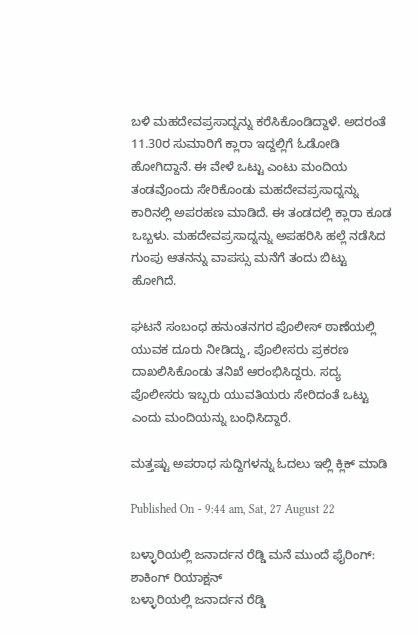ಬಳಿ ಮಹದೇವಪ್ರಸಾದ್ನನ್ನು ಕರೆಸಿಕೊಂಡಿದ್ದಾಳೆ. ಅದರಂತೆ 11.30ರ ಸುಮಾರಿಗೆ ಕ್ಲಾರಾ ಇದ್ದಲ್ಲಿಗೆ ಓಡೋಡಿ ಹೋಗಿದ್ದಾನೆ. ಈ ವೇಳೆ ಒಟ್ಟು ಎಂಟು ಮಂದಿಯ ತಂಡವೊಂದು ಸೇರಿಕೊಂಡು ಮಹದೇವಪ್ರಸಾದ್ನನ್ನು ಕಾರಿನಲ್ಲಿ ಅಪರಹಣ ಮಾಡಿದೆ. ಈ ತಂಡದಲ್ಲಿ ಕ್ಲಾರಾ ಕೂಡ ಒಬ್ಬಳು. ಮಹದೇವಪ್ರಸಾದ್ನನ್ನು ಅಪಹರಿಸಿ ಹಲ್ಲೆ ನಡೆಸಿದ ಗುಂಪು ಆತನನ್ನು ವಾಪಸ್ಸು ಮನೆಗೆ ತಂದು ಬಿಟ್ಟು ಹೋಗಿದೆ.

ಘಟನೆ ಸಂಬಂಧ ಹನುಂತನಗರ ಪೊಲೀಸ್ ಠಾಣೆಯಲ್ಲಿ ಯುವಕ ದೂರು ನೀಡಿದ್ದು, ಪೊಲೀಸರು ಪ್ರಕರಣ ದಾಖಲಿಸಿಕೊಂಡು ತನಿಖೆ ಆರಂಭಿಸಿದ್ದರು. ಸದ್ಯ ಪೊಲೀಸರು ಇಬ್ಬರು ಯುವತಿಯರು ಸೇರಿದಂತೆ ಒಟ್ಟು ಎಂದು ಮಂದಿಯನ್ನು ಬಂಧಿಸಿದ್ದಾರೆ.

ಮತ್ತಷ್ಟು ಅಪರಾಧ ಸುದ್ದಿಗಳನ್ನು ಓದಲು ಇಲ್ಲಿ ಕ್ಲಿಕ್ ಮಾಡಿ

Published On - 9:44 am, Sat, 27 August 22

ಬಳ್ಳಾರಿಯಲ್ಲಿ ಜನಾರ್ದನ ರೆಡ್ಡಿ ಮನೆ ಮುಂದೆ ಫೈರಿಂಗ್‌: ಶಾಕಿಂಗ್ ರಿಯಾಕ್ಷನ್
ಬಳ್ಳಾರಿಯಲ್ಲಿ ಜನಾರ್ದನ ರೆಡ್ಡಿ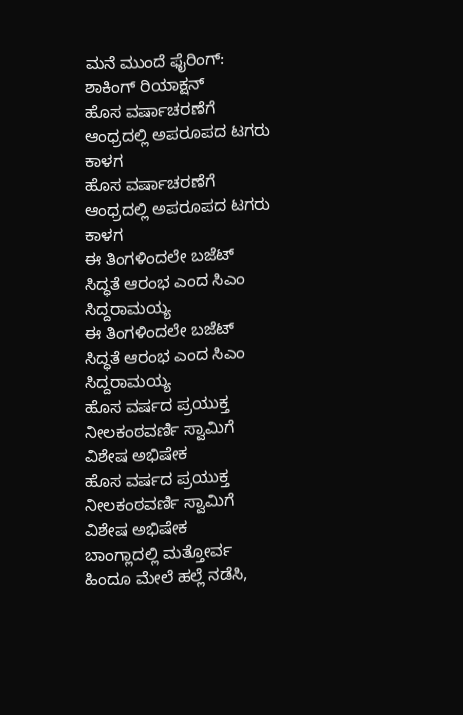ಮನೆ ಮುಂದೆ ಫೈರಿಂಗ್‌: ಶಾಕಿಂಗ್ ರಿಯಾಕ್ಷನ್
ಹೊಸ ವರ್ಷಾಚರಣೆಗೆ ಆಂಧ್ರದಲ್ಲಿ ಅಪರೂಪದ ಟಗರು ಕಾಳಗ
ಹೊಸ ವರ್ಷಾಚರಣೆಗೆ ಆಂಧ್ರದಲ್ಲಿ ಅಪರೂಪದ ಟಗರು ಕಾಳಗ
ಈ ತಿಂಗಳಿಂದಲೇ ಬಜೆಟ್ ಸಿದ್ಧತೆ ಆರಂಭ ಎಂದ ಸಿಎಂ ಸಿದ್ದರಾಮಯ್ಯ
ಈ ತಿಂಗಳಿಂದಲೇ ಬಜೆಟ್ ಸಿದ್ಧತೆ ಆರಂಭ ಎಂದ ಸಿಎಂ ಸಿದ್ದರಾಮಯ್ಯ
ಹೊಸ ವರ್ಷದ ಪ್ರಯುಕ್ತ ನೀಲಕಂಠವರ್ಣಿ ಸ್ವಾಮಿಗೆ ವಿಶೇಷ ಅಭಿಷೇಕ
ಹೊಸ ವರ್ಷದ ಪ್ರಯುಕ್ತ ನೀಲಕಂಠವರ್ಣಿ ಸ್ವಾಮಿಗೆ ವಿಶೇಷ ಅಭಿಷೇಕ
ಬಾಂಗ್ಲಾದಲ್ಲಿ ಮತ್ತೋರ್ವ ಹಿಂದೂ ಮೇಲೆ ಹಲ್ಲೆ ನಡೆಸಿ,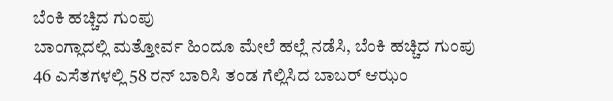ಬೆಂಕಿ ಹಚ್ಚಿದ ಗುಂಪು
ಬಾಂಗ್ಲಾದಲ್ಲಿ ಮತ್ತೋರ್ವ ಹಿಂದೂ ಮೇಲೆ ಹಲ್ಲೆ ನಡೆಸಿ, ಬೆಂಕಿ ಹಚ್ಚಿದ ಗುಂಪು
46 ಎಸೆತಗಳಲ್ಲಿ 58 ರನ್ ಬಾರಿಸಿ ತಂಡ ಗೆಲ್ಲಿಸಿದ ಬಾಬರ್ ಆಝಂ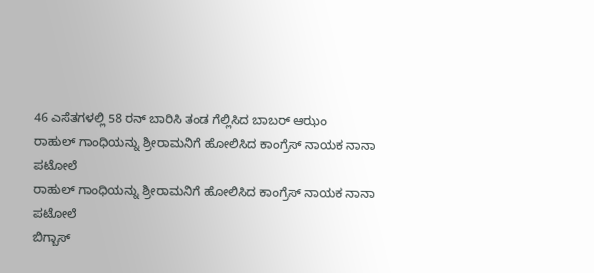46 ಎಸೆತಗಳಲ್ಲಿ 58 ರನ್ ಬಾರಿಸಿ ತಂಡ ಗೆಲ್ಲಿಸಿದ ಬಾಬರ್ ಆಝಂ
ರಾಹುಲ್ ಗಾಂಧಿಯನ್ನು ಶ್ರೀರಾಮನಿಗೆ ಹೋಲಿಸಿದ ಕಾಂಗ್ರೆಸ್ ನಾಯಕ ನಾನಾ ಪಟೋಲೆ
ರಾಹುಲ್ ಗಾಂಧಿಯನ್ನು ಶ್ರೀರಾಮನಿಗೆ ಹೋಲಿಸಿದ ಕಾಂಗ್ರೆಸ್ ನಾಯಕ ನಾನಾ ಪಟೋಲೆ
ಬಿಗ್ಬಾಸ್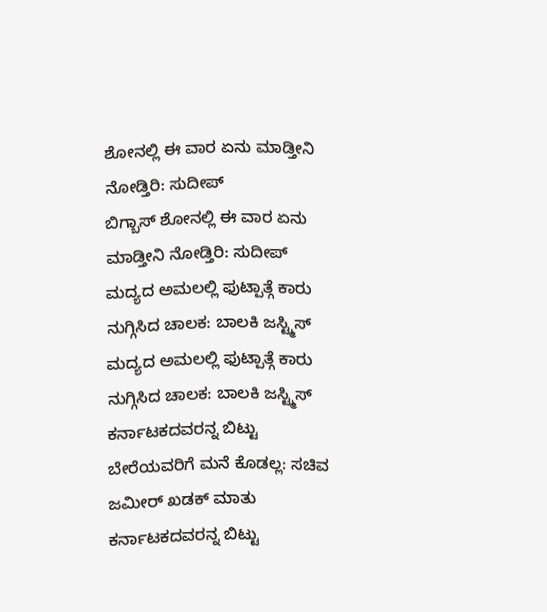ಶೋನಲ್ಲಿ ಈ ವಾರ ಏನು ಮಾಡ್ತೀನಿ ನೋಡ್ತಿರಿ: ಸುದೀಪ್
ಬಿಗ್ಬಾಸ್ ಶೋನಲ್ಲಿ ಈ ವಾರ ಏನು ಮಾಡ್ತೀನಿ ನೋಡ್ತಿರಿ: ಸುದೀಪ್
ಮದ್ಯದ ಅಮಲಲ್ಲಿ ಫುಟ್ಪಾತ್ಗೆ ಕಾರು ನುಗ್ಗಿಸಿದ ಚಾಲಕ: ಬಾಲಕಿ ಜಸ್ಟ್ಮಿಸ್
ಮದ್ಯದ ಅಮಲಲ್ಲಿ ಫುಟ್ಪಾತ್ಗೆ ಕಾರು ನುಗ್ಗಿಸಿದ ಚಾಲಕ: ಬಾಲಕಿ ಜಸ್ಟ್ಮಿಸ್
ಕರ್ನಾಟಕದವರನ್ನ ಬಿಟ್ಟು ಬೇರೆಯವರಿಗೆ ಮನೆ ಕೊಡಲ್ಲ: ಸಚಿವ ಜಮೀರ್ ಖಡಕ್ ಮಾತು
ಕರ್ನಾಟಕದವರನ್ನ ಬಿಟ್ಟು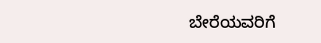ಬೇರೆಯವರಿಗೆ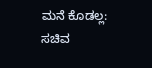ಮನೆ ಕೊಡಲ್ಲ: ಸಚಿವ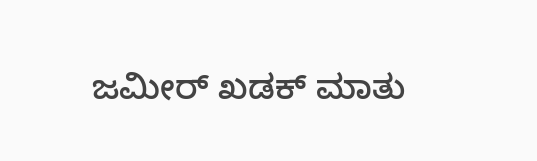ಜಮೀರ್ ಖಡಕ್ ಮಾತು